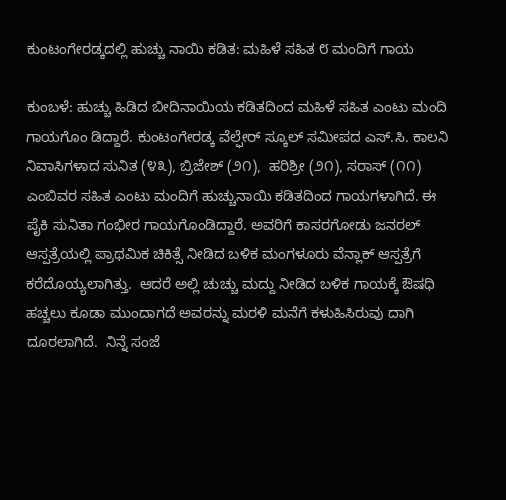ಕುಂಟಂಗೇರಡ್ಕದಲ್ಲಿ ಹುಚ್ಚು ನಾಯಿ ಕಡಿತ: ಮಹಿಳೆ ಸಹಿತ ೮ ಮಂದಿಗೆ ಗಾಯ

ಕುಂಬಳೆ: ಹುಚ್ಚು ಹಿಡಿದ ಬೀದಿನಾಯಿಯ ಕಡಿತದಿಂದ ಮಹಿಳೆ ಸಹಿತ ಎಂಟು ಮಂದಿ ಗಾಯಗೊಂ ಡಿದ್ದಾರೆ. ಕುಂಟಂಗೇರಡ್ಕ ವೆಲ್ಫೇರ್ ಸ್ಕೂಲ್ ಸಮೀಪದ ಎಸ್.ಸಿ. ಕಾಲನಿ ನಿವಾಸಿಗಳಾದ ಸುನಿತ (೪೩), ಬ್ರಿಜೇಶ್ (೨೧),  ಹರಿಶ್ರೀ (೨೧), ಸರಾಸ್ (೧೧) ಎಂಬಿವರ ಸಹಿತ ಎಂಟು ಮಂದಿಗೆ ಹುಚ್ಚುನಾಯಿ ಕಡಿತದಿಂದ ಗಾಯಗಳಾಗಿದೆ. ಈ ಪೈಕಿ ಸುನಿತಾ ಗಂಭೀರ ಗಾಯಗೊಂಡಿದ್ದಾರೆ. ಅವರಿಗೆ ಕಾಸರಗೋಡು ಜನರಲ್ ಆಸ್ಪತ್ರೆಯಲ್ಲಿ ಪ್ರಾಥಮಿಕ ಚಿಕಿತ್ಸೆ ನೀಡಿದ ಬಳಿಕ ಮಂಗಳೂರು ವೆನ್ಲಾಕ್ ಆಸ್ಪತ್ರೆಗೆ ಕರೆದೊಯ್ಯಲಾಗಿತ್ತು.  ಆದರೆ ಅಲ್ಲಿ ಚುಚ್ಚು ಮದ್ದು ನೀಡಿದ ಬಳಿಕ ಗಾಯಕ್ಕೆ ಔಷಧಿ ಹಚ್ಚಲು ಕೂಡಾ ಮುಂದಾಗದೆ ಅವರನ್ನು ಮರಳಿ ಮನೆಗೆ ಕಳುಹಿಸಿರುವು ದಾಗಿ ದೂರಲಾಗಿದೆ.  ನಿನ್ನೆ ಸಂಜೆ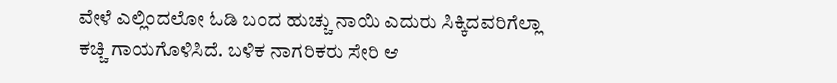ವೇಳೆ ಎಲ್ಲಿಂದಲೋ ಓಡಿ ಬಂದ ಹುಚ್ಚು ನಾಯಿ ಎದುರು ಸಿಕ್ಕಿದವರಿಗೆಲ್ಲಾ ಕಚ್ಚಿ ಗಾಯಗೊಳಿಸಿದೆ. ಬಳಿಕ ನಾಗರಿಕರು ಸೇರಿ ಆ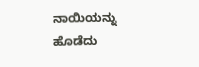ನಾಯಿಯನ್ನು ಹೊಡೆದು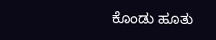ಕೊಂಡು ಹೂತು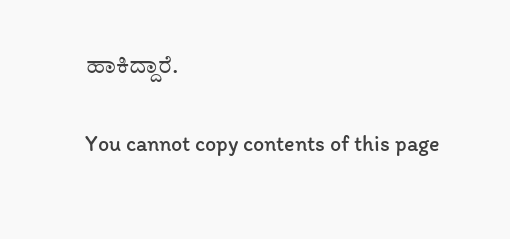ಹಾಕಿದ್ದಾರೆ.

You cannot copy contents of this page